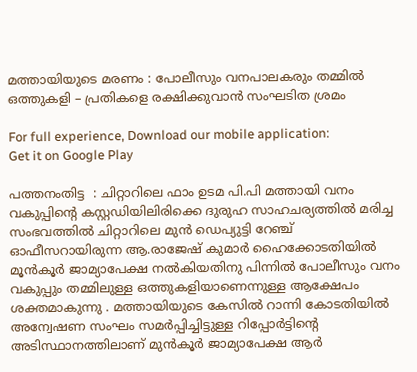മത്തായിയുടെ മരണം : പോലീസും വനപാലകരും തമ്മിൽ ഒത്തുകളി – പ്രതികളെ രക്ഷിക്കുവാന്‍ സംഘടിത ശ്രമം

For full experience, Download our mobile application:
Get it on Google Play

പത്തനംതിട്ട  : ചിറ്റാറിലെ ഫാം ഉടമ പി.പി മത്തായി വനം വകുപ്പിന്റെ കസ്റ്റഡിയിലിരിക്കെ ദുരുഹ സാഹചര്യത്തിൽ മരിച്ച സംഭവത്തിൽ ചിറ്റാറിലെ മുൻ ഡെപ്യുട്ടി റേഞ്ച് ഓഫീസറായിരുന്ന ആ.രാജേഷ് കുമാർ ഹൈക്കോടതിയിൽ മൂൻകൂർ ജാമ്യാപേക്ഷ നൽകിയതിനു പിന്നിൽ പോലീസും വനം വകുപ്പും തമ്മിലുള്ള ഒത്തുകളിയാണെന്നുള്ള ആക്ഷേപം ശക്തമാകുന്നു . മത്തായിയുടെ കേസിൽ റാന്നി കോടതിയിൽ അന്വേഷണ സംഘം സമർപ്പിച്ചിട്ടുള്ള റിപ്പോർട്ടിന്റെ  അടിസ്ഥാനത്തിലാണ് മുൻകൂർ ജാമ്യാപേക്ഷ ആർ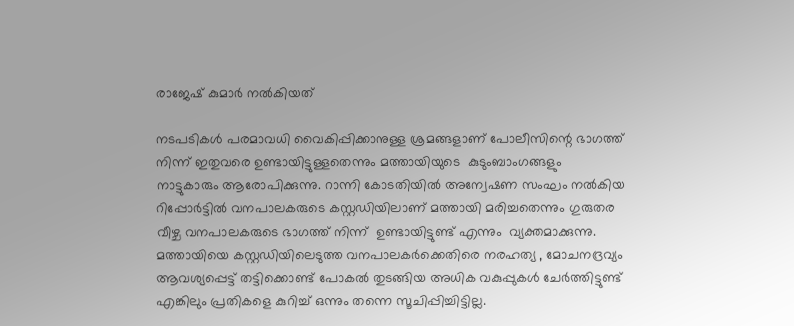രാജേഷ് കുമാർ നൽകിയത്

നടപടികൾ പരമാവധി വൈകിപ്പിക്കാനുള്ള ശ്രമങ്ങളാണ് പോലീസിന്റെ ഭാഗത്ത് നിന്ന് ഇതുവരെ ഉണ്ടായിട്ടുള്ളതെന്നും മത്തായിയുടെ  കുടുംബാംഗങ്ങളും  നാട്ടുകാരും ആരോപിക്കുന്നു. റാന്നി കോടതിയിൽ അന്വേഷണ സംഘം നൽകിയ റിപ്പോർട്ടിൽ വനപാലകരുടെ കസ്റ്റഡിയിലാണ് മത്തായി മരിച്ചതെന്നും ഗുരുതര വീഴ്ച വനപാലകരുടെ ഭാഗത്ത് നിന്ന്  ഉണ്ടായിട്ടുണ്ട് എന്നും  വ്യക്തമാക്കുന്നു. മത്തായിയെ കസ്റ്റഡിയിലെടുത്ത വനപാലകർക്കെതിരെ നരഹത്യ , മോചനദ്രവ്യം ആവശ്യപ്പെട്ട് തട്ടിക്കൊണ്ട് പോകൽ തുടങ്ങിയ അധിക വകുപ്പുകൾ ചേർത്തിട്ടുണ്ട് എങ്കിലും പ്രതികളെ കുറിച്ച് ഒന്നും തന്നെ സൂചിപ്പിച്ചിട്ടില്ല.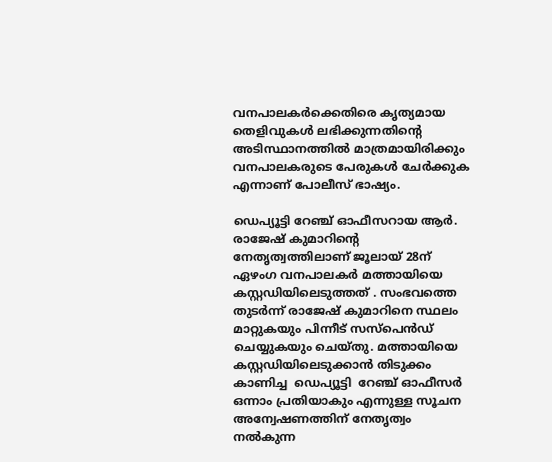വനപാലകർക്കെതിരെ കൃത്യമായ തെളിവുകൾ ലഭിക്കുന്നതിന്റെ  അടിസ്ഥാനത്തിൽ മാത്രമായിരിക്കും വനപാലകരുടെ പേരുകൾ ചേർക്കുക എന്നാണ് പോലീസ് ഭാഷ്യം.

ഡെപ്യൂട്ടി റേഞ്ച് ഓഫീസറായ ആർ. രാജേഷ് കുമാറിന്റെ  നേതൃത്വത്തിലാണ് ജൂലായ് 28ന്  ഏഴംഗ വനപാലകർ മത്തായിയെ കസ്റ്റഡിയിലെടുത്തത് . സംഭവത്തെ തുടർന്ന് രാജേഷ് കുമാറിനെ സ്ഥലം മാറ്റുകയും പിന്നീട് സസ്പെൻഡ് ചെയ്യുകയും ചെയ്തു. മത്തായിയെ കസ്റ്റഡിയിലെടുക്കാൻ തിടുക്കം കാണിച്ച  ഡെപ്യൂട്ടി  റേഞ്ച് ഓഫീസർ ഒന്നാം പ്രതിയാകും എന്നുള്ള സൂചന അന്വേഷണത്തിന് നേതൃത്വം നൽകുന്ന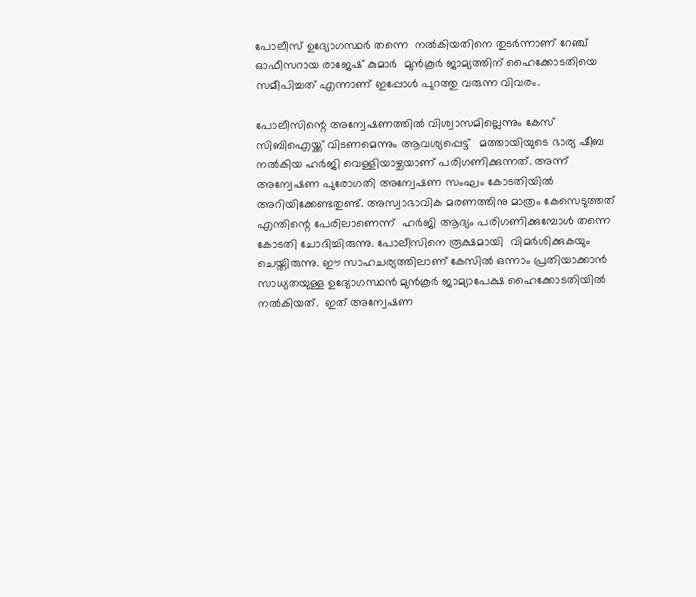പോലീസ് ഉദ്യോഗസ്ഥർ തന്നെ  നൽകിയതിനെ തുടർന്നാണ് റേഞ്ച് ഓഫീസറായ രാജേഷ് കുമാർ  മുൻകൂർ ജാമ്യത്തിന് ഹൈക്കോടതിയെ സമീപിച്ചത് എന്നാണ് ഇപ്പോൾ പുറത്തു വരുന്ന വിവരം.

പോലീസിന്റെ അന്വേഷണത്തിൽ വിശ്വാസമില്ലെന്നും കേസ് സിബിഐയ്ക്ക് വിടണമെന്നും ആവശ്യപ്പെട്ട്   മത്തായിയുടെ ഭാര്യ ഷീബ നൽകിയ ഹർജി വെള്ളിയാഴ്ചയാണ് പരിഗണിക്കുന്നത്. അന്ന് അന്വേഷണ പുരോഗതി അന്വേഷണ സംഘം കോടതിയിൽ അറിയിക്കേണ്ടതുണ്ട്. അസ്വാഭാവിക മരണത്തിനു മാത്രം കേസെടുത്തത് എന്തിന്റെ പേരിലാണെന്ന്  ഹർജി ആദ്യം പരിഗണിക്കുമ്പോൾ തന്നെ  കോടതി ചോദിച്ചിരുന്നു. പോലീസിനെ രൂക്ഷമായി  വിമർശിക്കുകയും ചെയ്തിരുന്നു. ഈ സാഹചര്യത്തിലാണ് കേസിൽ ഒന്നാം പ്രതിയാക്കാൻ സാധ്യതയുള്ള ഉദ്യോഗസ്ഥൻ മുൻകൂർ ജാമ്യാപേക്ഷ ഹൈക്കോടതിയിൽ നൽകിയത്.  ഇത് അന്വേഷണ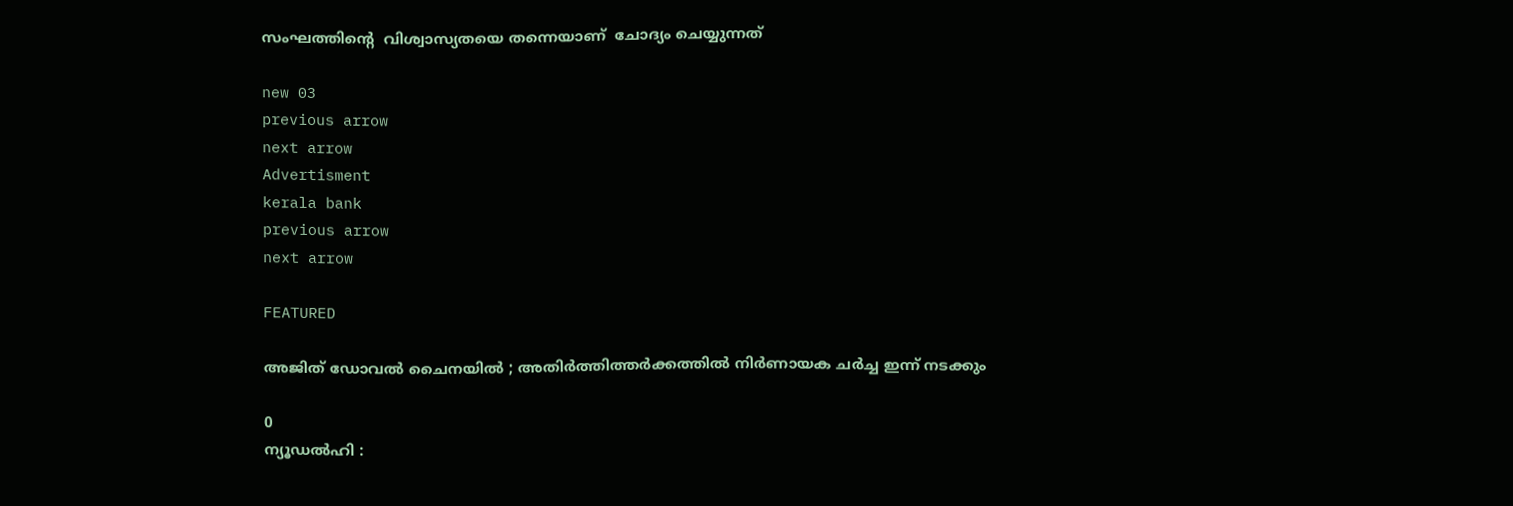സംഘത്തിന്റെ  വിശ്വാസ്യതയെ തന്നെയാണ്  ചോദ്യം ചെയ്യുന്നത്

new 03
previous arrow
next arrow
Advertisment
kerala bank
previous arrow
next arrow

FEATURED

അജിത് ഡോവൽ ചൈനയിൽ ; അതിർത്തിത്തർക്കത്തിൽ നിർണായക ചർച്ച ഇന്ന് നടക്കും

0
ന്യൂഡൽഹി :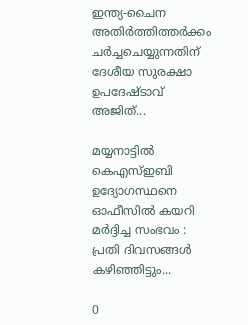ഇന്ത്യ-ചൈന അതിർത്തിത്തർക്കം ചർച്ചചെയ്യുന്നതിന് ദേശീയ സുരക്ഷാ ഉപദേഷ്ടാവ് അജിത്...

മയ്യനാട്ടിൽ കെഎസ്ഇബി ഉദ്യോഗസ്ഥനെ ഓഫീസിൽ കയറി മർദ്ദിച്ച സംഭവം : പ്രതി ദിവസങ്ങൾ കഴിഞ്ഞിട്ടും...

0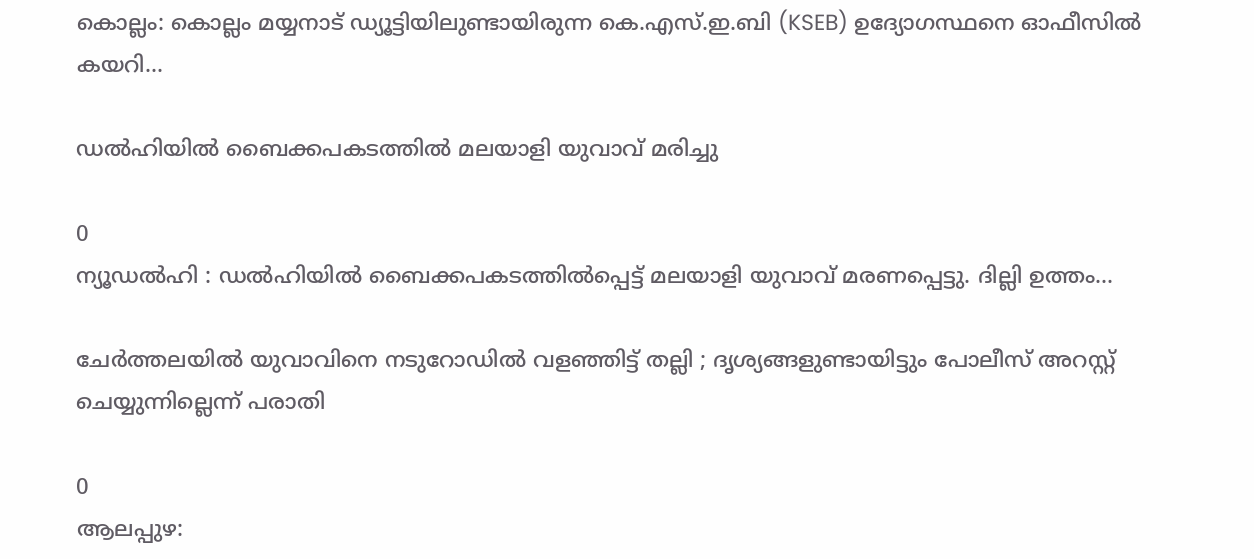കൊല്ലം: കൊല്ലം മയ്യനാട് ഡ്യൂട്ടിയിലുണ്ടായിരുന്ന കെ.എസ്.ഇ.ബി (KSEB) ഉദ്യോഗസ്ഥനെ ഓഫീസിൽ കയറി...

ഡൽഹിയിൽ ബൈക്കപകടത്തിൽ മലയാളി യുവാവ് മരിച്ചു

0
ന്യൂഡൽഹി : ഡൽഹിയിൽ ബൈക്കപകടത്തിൽപ്പെട്ട് മലയാളി യുവാവ് മരണപ്പെട്ടു. ദില്ലി ഉത്തം...

ചേർത്തലയിൽ യുവാവിനെ നടുറോഡിൽ വളഞ്ഞിട്ട് തല്ലി ; ദൃശ്യങ്ങളുണ്ടായിട്ടും പോലീസ് അറസ്റ്റ് ചെയ്യുന്നില്ലെന്ന് പരാതി

0
ആലപ്പുഴ: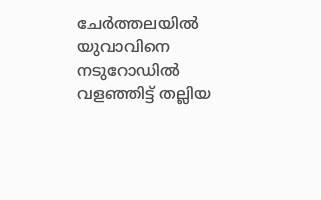ചേർത്തലയിൽ യുവാവിനെ നടുറോഡിൽ വളഞ്ഞിട്ട് തല്ലിയ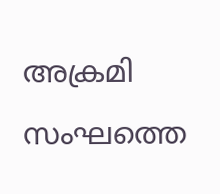അക്രമി സംഘത്തെ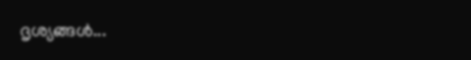ദൃശ്യങ്ങൾ...